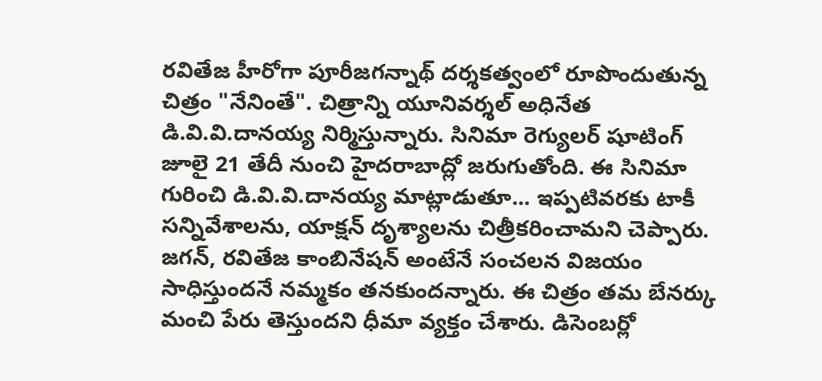రవితేజ హీరోగా పూరీజగన్నాథ్ దర్శకత్వంలో రూపొందుతున్న చిత్రం "నేనింతే". చిత్రాన్ని యూనివర్శల్ అధినేత డి.వి.వి.దానయ్య నిర్మిస్తున్నారు. సినిమా రెగ్యులర్ షూటింగ్ జూలై 21 తేదీ నుంచి హైదరాబాద్లో జరుగుతోంది. ఈ సినిమా గురించి డి.వి.వి.దానయ్య మాట్లాడుతూ... ఇప్పటివరకు టాకీ సన్నివేశాలను, యాక్షన్ దృశ్యాలను చిత్రీకరించామని చెప్పారు.
జగన్, రవితేజ కాంబినేషన్ అంటేనే సంచలన విజయం సాధిస్తుందనే నమ్మకం తనకుందన్నారు. ఈ చిత్రం తమ బేనర్కు మంచి పేరు తెస్తుందని ధీమా వ్యక్తం చేశారు. డిసెంబర్లో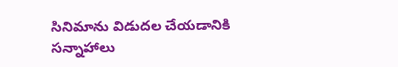సినిమాను విడుదల చేయడానికి సన్నాహాలు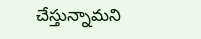చేస్తున్నామని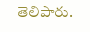తెలిపారు.